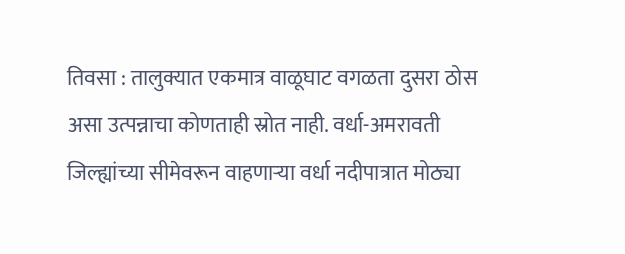तिवसा : तालुक्यात एकमात्र वाळूघाट वगळता दुसरा ठोस असा उत्पन्नाचा कोणताही स्रोत नाही. वर्धा-अमरावती जिल्ह्यांच्या सीमेवरून वाहणाऱ्या वर्धा नदीपात्रात मोठ्या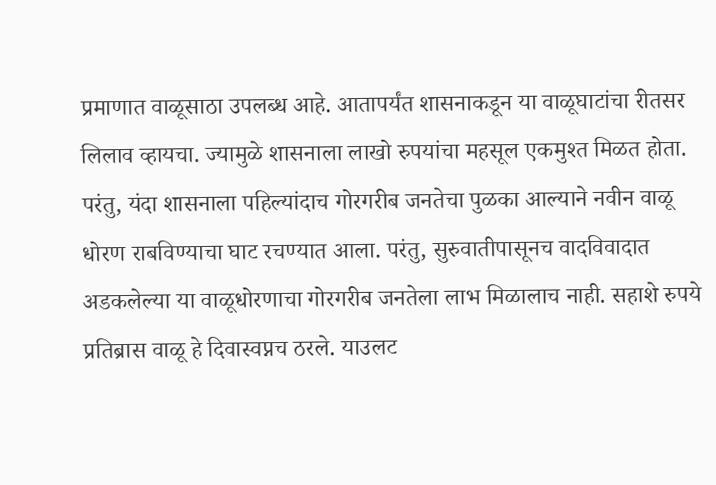प्रमाणात वाळूसाठा उपलब्ध आहे. आतापर्यंत शासनाकडून या वाळूघाटांचा रीतसर लिलाव व्हायचा. ज्यामुळे शासनाला लाखो रुपयांचा महसूल एकमुश्त मिळत होता. परंतु, यंदा शासनाला पहिल्यांदाच गोरगरीब जनतेचा पुळका आल्याने नवीन वाळू धोरण राबविण्याचा घाट रचण्यात आला. परंतु, सुरुवातीपासूनच वादविवादात अडकलेल्या या वाळूधोरणाचा गोरगरीब जनतेला लाभ मिळालाच नाही. सहाशे रुपये प्रतिब्रास वाळू हे दिवास्वप्नच ठरले. याउलट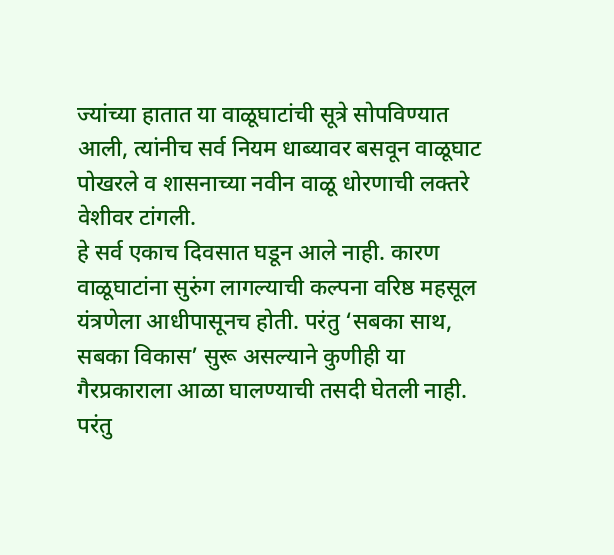ज्यांच्या हातात या वाळूघाटांची सूत्रे सोपविण्यात आली, त्यांनीच सर्व नियम धाब्यावर बसवून वाळूघाट पोखरले व शासनाच्या नवीन वाळू धोरणाची लक्तरे वेशीवर टांगली.
हे सर्व एकाच दिवसात घडून आले नाही. कारण वाळूघाटांना सुरुंग लागल्याची कल्पना वरिष्ठ महसूल यंत्रणेला आधीपासूनच होती. परंतु ‘सबका साथ, सबका विकास’ सुरू असल्याने कुणीही या गैरप्रकाराला आळा घालण्याची तसदी घेतली नाही. परंतु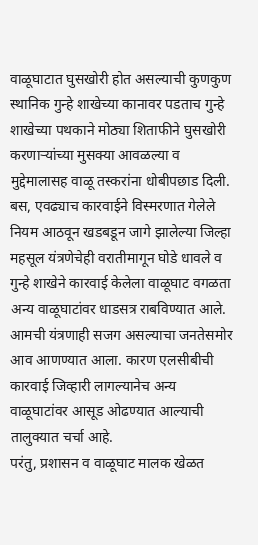वाळूघाटात घुसखोरी होत असल्याची कुणकुण स्थानिक गुन्हे शाखेच्या कानावर पडताच गुन्हे शाखेच्या पथकाने मोठ्या शिताफीने घुसखोरी करणाऱ्यांच्या मुसक्या आवळल्या व मुद्देमालासह वाळू तस्करांना धोबीपछाड दिली.
बस, एवढ्याच कारवाईने विस्मरणात गेलेले नियम आठवून खडबडून जागे झालेल्या जिल्हा महसूल यंत्रणेचेही वरातीमागून घोडे धावले व गुन्हे शाखेने कारवाई केलेला वाळूघाट वगळता अन्य वाळूघाटांवर धाडसत्र राबविण्यात आले. आमची यंत्रणाही सजग असल्याचा जनतेसमोर आव आणण्यात आला. कारण एलसीबीची कारवाई जिव्हारी लागल्यानेच अन्य वाळूघाटांवर आसूड ओढण्यात आल्याची तालुक्यात चर्चा आहे.
परंतु, प्रशासन व वाळूघाट मालक खेळत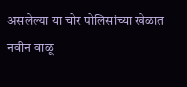असलेल्या या चोर पोलिसांच्या खेळात नवीन वाळू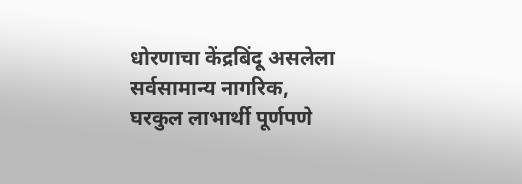धोरणाचा केंद्रबिंदू असलेला सर्वसामान्य नागरिक, घरकुल लाभार्थी पूर्णपणे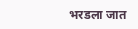भरडला जात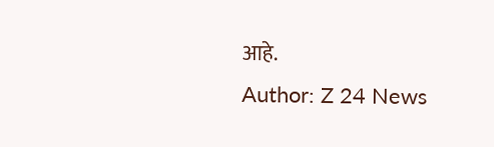आहे.
Author: Z 24 News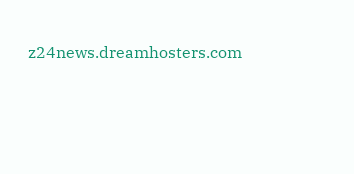z24news.dreamhosters.com